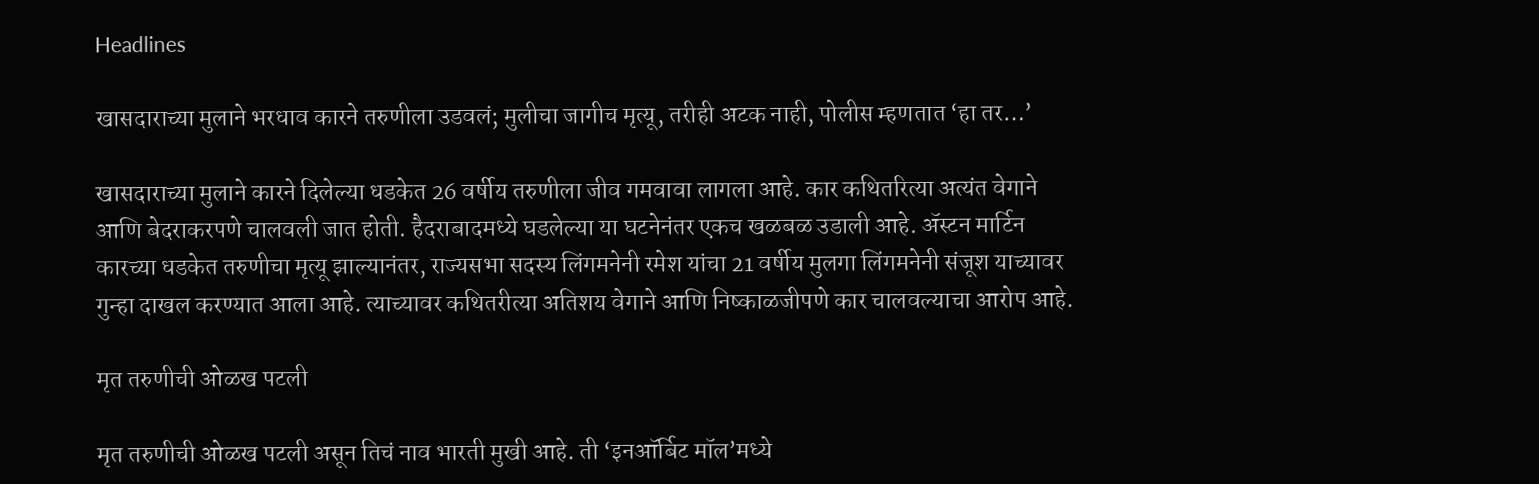Headlines

खासदाराच्या मुलाने भरधाव कारने तरुणीला उडवलं; मुलीचा जागीच मृत्यू, तरीही अटक नाही, पोलीस म्हणतात ‘हा तर…’

खासदाराच्या मुलाने कारने दिलेल्या धडकेत 26 वर्षीय तरुणीला जीव गमवावा लागला आहे. कार कथितरित्या अत्यंत वेगाने आणि बेदराकरपणे चालवली जात होती. हैदराबादमध्ये घडलेल्या या घटनेनंतर एकच खळबळ उडाली आहे. ॲस्टन मार्टिन कारच्या धडकेत तरुणीचा मृत्यू झाल्यानंतर, राज्यसभा सदस्य लिंगमनेनी रमेश यांचा 21 वर्षीय मुलगा लिंगमनेनी संजूश याच्यावर गुन्हा दाखल करण्यात आला आहे. त्याच्यावर कथितरीत्या अतिशय वेगाने आणि निष्काळजीपणे कार चालवल्याचा आरोप आहे.

मृत तरुणीची ओळख पटली

मृत तरुणीची ओळख पटली असून तिचं नाव भारती मुखी आहे. ती ‘इनऑर्बिट मॉल’मध्ये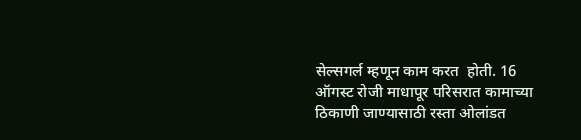सेल्सगर्ल म्हणून काम करत  होती. 16 ऑगस्ट रोजी माधापूर परिसरात कामाच्या ठिकाणी जाण्यासाठी रस्ता ओलांडत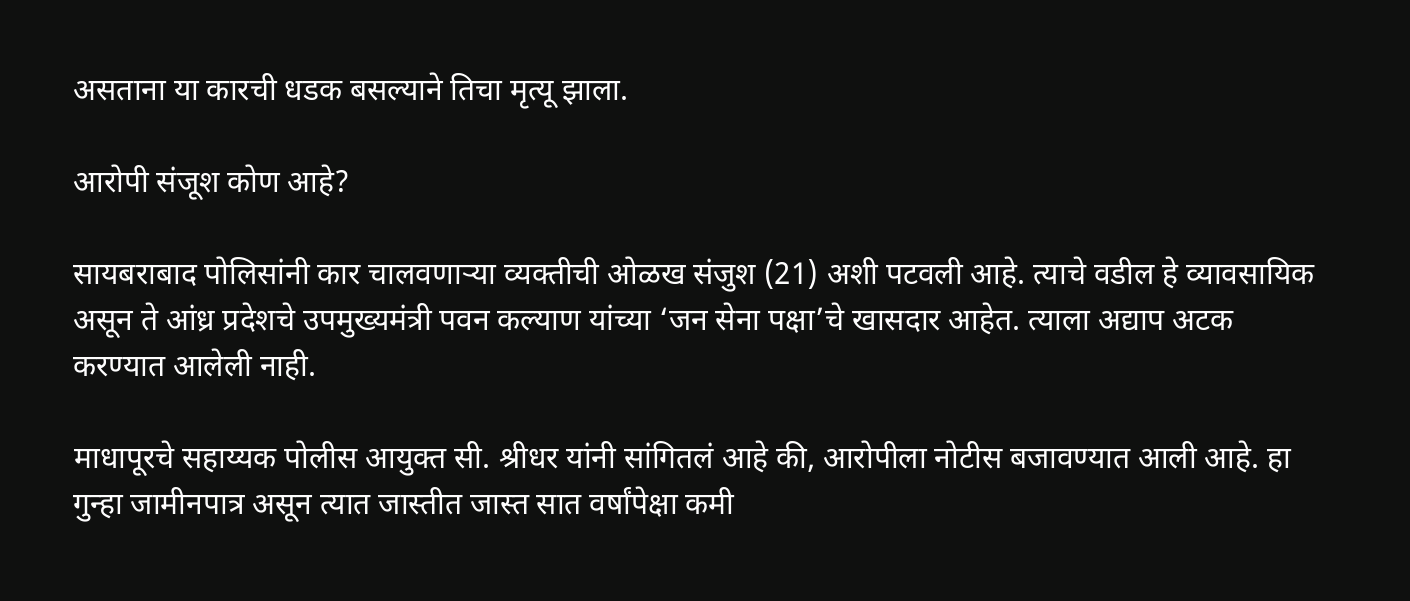असताना या कारची धडक बसल्याने तिचा मृत्यू झाला.

आरोपी संजूश कोण आहे?

सायबराबाद पोलिसांनी कार चालवणाऱ्या व्यक्तीची ओळख संजुश (21) अशी पटवली आहे. त्याचे वडील हे व्यावसायिक असून ते आंध्र प्रदेशचे उपमुख्यमंत्री पवन कल्याण यांच्या ‘जन सेना पक्षा’चे खासदार आहेत. त्याला अद्याप अटक करण्यात आलेली नाही.

माधापूरचे सहाय्यक पोलीस आयुक्त सी. श्रीधर यांनी सांगितलं आहे की, आरोपीला नोटीस बजावण्यात आली आहे. हा गुन्हा जामीनपात्र असून त्यात जास्तीत जास्त सात वर्षांपेक्षा कमी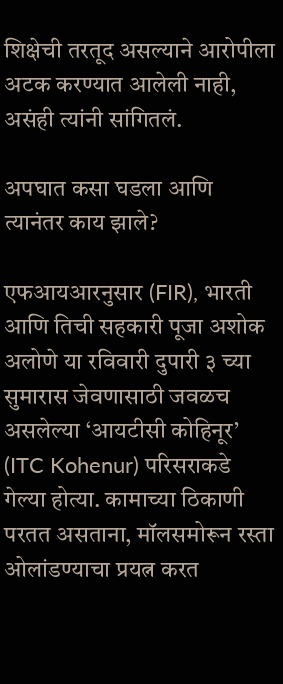शिक्षेची तरतूद असल्याने आरोपीला अटक करण्यात आलेली नाही, असंही त्यांनी सांगितलं.

अपघात कसा घडला आणि त्यानंतर काय झाले?

एफआयआरनुसार (FIR), भारती आणि तिची सहकारी पूजा अशोक अलोणे या रविवारी दुपारी ३ च्या सुमारास जेवणासाठी जवळच असलेल्या ‘आयटीसी कोहिनूर’ (ITC Kohenur) परिसराकडे गेल्या होत्या. कामाच्या ठिकाणी परतत असताना, मॉलसमोरून रस्ता ओलांडण्याचा प्रयत्न करत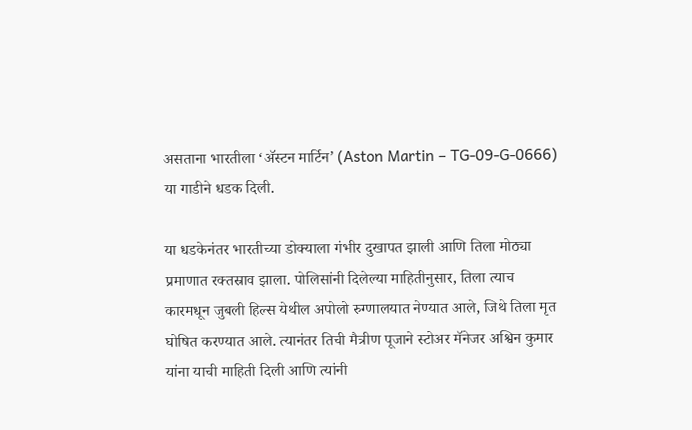असताना भारतीला ‘ॲस्टन मार्टिन’ (Aston Martin – TG-09-G-0666) या गाडीने धडक दिली.

या धडकेनंतर भारतीच्या डोक्याला गंभीर दुखापत झाली आणि तिला मोठ्या प्रमाणात रक्तस्राव झाला. पोलिसांनी दिलेल्या माहितीनुसार, तिला त्याच कारमधून जुबली हिल्स येथील अपोलो रुग्णालयात नेण्यात आले, जिथे तिला मृत घोषित करण्यात आले. त्यानंतर तिची मैत्रीण पूजाने स्टोअर मॅनेजर अश्विन कुमार यांना याची माहिती दिली आणि त्यांनी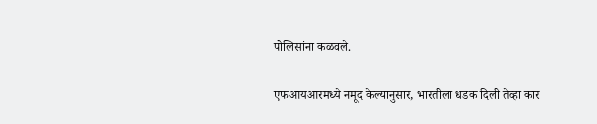पोलिसांना कळवले.

एफआयआरमध्ये नमूद केल्यानुसार, भारतीला धडक दिली तेव्हा कार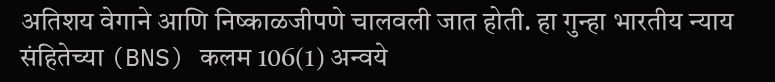अतिशय वेगाने आणि निष्काळजीपणे चालवली जात होती. हा गुन्हा भारतीय न्याय संहितेच्या (BNS) कलम 106(1) अन्वये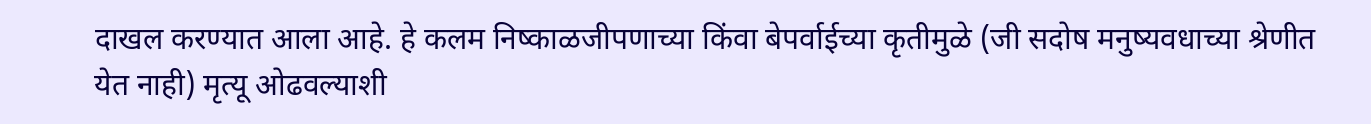दाखल करण्यात आला आहे. हे कलम निष्काळजीपणाच्या किंवा बेपर्वाईच्या कृतीमुळे (जी सदोष मनुष्यवधाच्या श्रेणीत येत नाही) मृत्यू ओढवल्याशी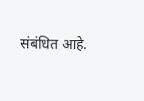संबंधित आहे.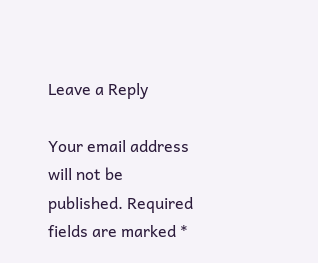Leave a Reply

Your email address will not be published. Required fields are marked *